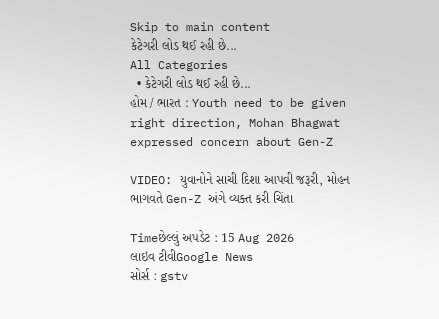Skip to main content
કેટેગરી લોડ થઈ રહી છે...
All Categories
  • કેટેગરી લોડ થઈ રહી છે...
હોમ / ભારત : Youth need to be given right direction, Mohan Bhagwat expressed concern about Gen-Z

VIDEO: યુવાનોને સાચી દિશા આપવી જરૂરી, મોહન ભાગવતે Gen-Z અંગે વ્યક્ત કરી ચિંતા

Timeછેલ્લું અપડેટ : 15 Aug 2026
લાઇવ ટીવીGoogle News
સોર્સ : gstv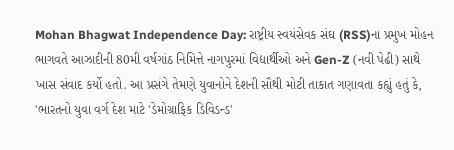Mohan Bhagwat Independence Day: રાષ્ટ્રીય સ્વયંસેવક સંઘ (RSS)ના પ્રમુખ મોહન ભાગવતે આઝાદીની 80મી વર્ષગાંઠ નિમિત્તે નાગપુરમાં વિદ્યાર્થીઓ અને Gen-Z (નવી પેઢી) સાથે ખાસ સંવાદ કર્યો હતો. આ પ્રસંગે તેમણે યુવાનોને દેશની સૌથી મોટી તાકાત ગણાવતા કહ્યું હતું કે, 'ભારતનો યુવા વર્ગ દેશ માટે 'ડેમોગ્રાફિક ડિવિડન્ડ'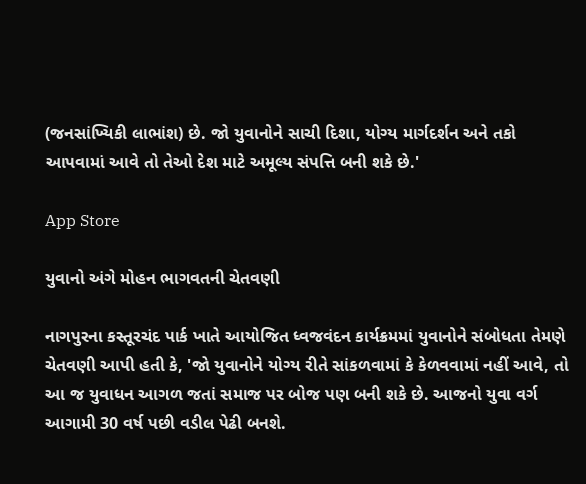(જનસાંખ્યિકી લાભાંશ) છે. જો યુવાનોને સાચી દિશા, યોગ્ય માર્ગદર્શન અને તકો આપવામાં આવે તો તેઓ દેશ માટે અમૂલ્ય સંપત્તિ બની શકે છે.'

App Store

યુવાનો અંગે મોહન ભાગવતની ચેતવણી

નાગપુરના કસ્તૂરચંદ પાર્ક ખાતે આયોજિત ધ્વજવંદન કાર્યક્રમમાં યુવાનોને સંબોધતા તેમણે ચેતવણી આપી હતી કે, 'જો યુવાનોને યોગ્ય રીતે સાંકળવામાં કે કેળવવામાં નહીં આવે, તો આ જ યુવાધન આગળ જતાં સમાજ પર બોજ પણ બની શકે છે. આજનો યુવા વર્ગ આગામી 30 વર્ષ પછી વડીલ પેઢી બનશે.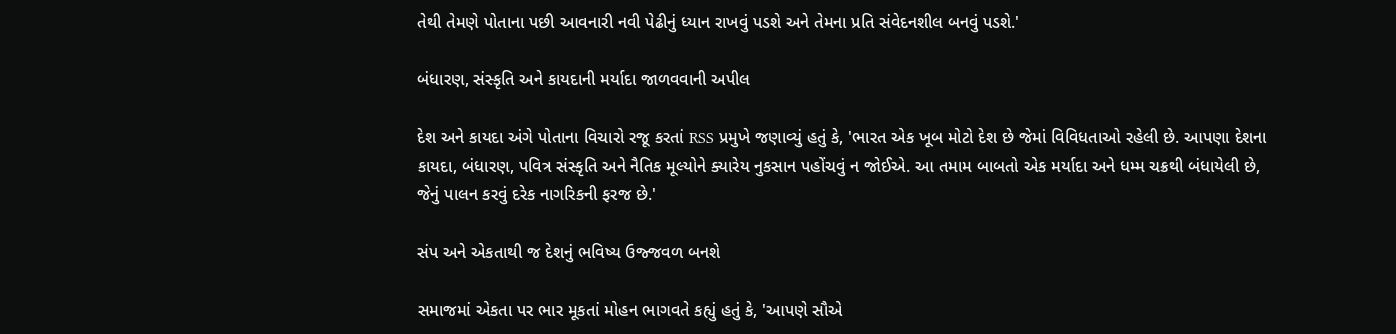તેથી તેમણે પોતાના પછી આવનારી નવી પેઢીનું ધ્યાન રાખવું પડશે અને તેમના પ્રતિ સંવેદનશીલ બનવું પડશે.'

બંધારણ, સંસ્કૃતિ અને કાયદાની મર્યાદા જાળવવાની અપીલ

દેશ અને કાયદા અંગે પોતાના વિચારો રજૂ કરતાં RSS પ્રમુખે જણાવ્યું હતું કે, 'ભારત એક ખૂબ મોટો દેશ છે જેમાં વિવિધતાઓ રહેલી છે. આપણા દેશના કાયદા, બંધારણ, પવિત્ર સંસ્કૃતિ અને નૈતિક મૂલ્યોને ક્યારેય નુકસાન પહોંચવું ન જોઈએ. આ તમામ બાબતો એક મર્યાદા અને ધમ્મ ચક્રથી બંધાયેલી છે, જેનું પાલન કરવું દરેક નાગરિકની ફરજ છે.'

સંપ અને એકતાથી જ દેશનું ભવિષ્ય ઉજ્જવળ બનશે

સમાજમાં એકતા પર ભાર મૂકતાં મોહન ભાગવતે કહ્યું હતું કે, 'આપણે સૌએ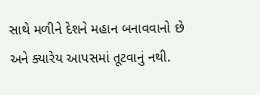સાથે મળીને દેશને મહાન બનાવવાનો છે અને ક્યારેય આપસમાં તૂટવાનું નથી.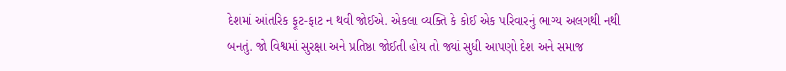દેશમાં આંતરિક ફૂટ-ફાટ ન થવી જોઈએ. એકલા વ્યક્તિ કે કોઈ એક પરિવારનું ભાગ્ય અલગથી નથી બનતું. જો વિશ્વમાં સુરક્ષા અને પ્રતિષ્ઠા જોઈતી હોય તો જ્યાં સુધી આપણો દેશ અને સમાજ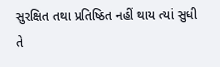સુરક્ષિત તથા પ્રતિષ્ઠિત નહીં થાય ત્યાં સુધી તે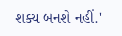શક્ય બનશે નહીં.'